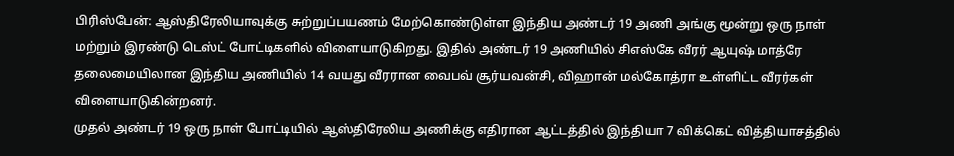பிரிஸ்பேன்: ஆஸ்திரேலியாவுக்கு சுற்றுப்பயணம் மேற்கொண்டுள்ள இந்திய அண்டர் 19 அணி அங்கு மூன்று ஒரு நாள் மற்றும் இரண்டு டெஸ்ட் போட்டிகளில் விளையாடுகிறது. இதில் அண்டர் 19 அணியில் சிஎஸ்கே வீரர் ஆயுஷ் மாத்ரே தலைமையிலான இந்திய அணியில் 14 வயது வீரரான வைபவ் சூர்யவன்சி, விஹான் மல்கோத்ரா உள்ளிட்ட வீரர்கள் விளையாடுகின்றனர்.
முதல் அண்டர் 19 ஒரு நாள் போட்டியில் ஆஸ்திரேலிய அணிக்கு எதிரான ஆட்டத்தில் இந்தியா 7 விக்கெட் வித்தியாசத்தில்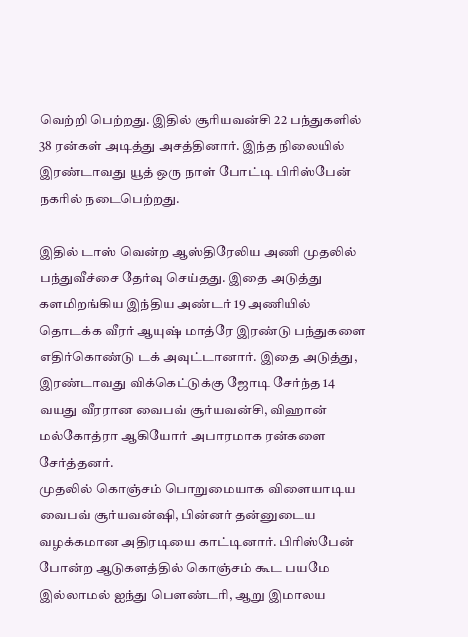வெற்றி பெற்றது. இதில் சூரியவன்சி 22 பந்துகளில் 38 ரன்கள் அடித்து அசத்தினார். இந்த நிலையில் இரண்டாவது யூத் ஒரு நாள் போட்டி பிரிஸ்பேன் நகரில் நடைபெற்றது.

இதில் டாஸ் வென்ற ஆஸ்திரேலிய அணி முதலில் பந்துவீச்சை தேர்வு செய்தது. இதை அடுத்து களமிறங்கிய இந்திய அண்டர் 19 அணியில் தொடக்க வீரர் ஆயுஷ் மாத்ரே இரண்டு பந்துகளை எதிர்கொண்டு டக் அவுட்டானார். இதை அடுத்து, இரண்டாவது விக்கெட்டுக்கு ஜோடி சேர்ந்த 14 வயது வீரரான வைபவ் சூர்யவன்சி, விஹான் மல்கோத்ரா ஆகியோர் அபாரமாக ரன்களை சேர்த்தனர்.
முதலில் கொஞ்சம் பொறுமையாக விளையாடிய வைபவ் சூர்யவன்ஷி, பின்னர் தன்னுடைய வழக்கமான அதிரடியை காட்டினார். பிரிஸ்பேன் போன்ற ஆடுகளத்தில் கொஞ்சம் கூட பயமே இல்லாமல் ஐந்து பௌண்டரி, ஆறு இமாலய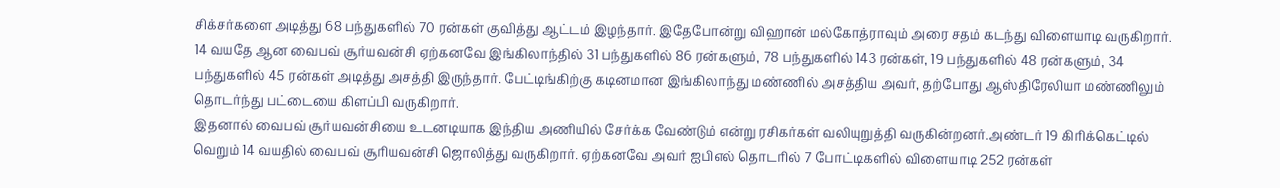சிக்சர்களை அடித்து 68 பந்துகளில் 70 ரன்கள் குவித்து ஆட்டம் இழந்தார். இதேபோன்று விஹான் மல்கோத்ராவும் அரை சதம் கடந்து விளையாடி வருகிறார்.
14 வயதே ஆன வைபவ் சூர்யவன்சி ஏற்கனவே இங்கிலாந்தில் 31 பந்துகளில் 86 ரன்களும், 78 பந்துகளில் 143 ரன்கள், 19 பந்துகளில் 48 ரன்களும், 34 பந்துகளில் 45 ரன்கள் அடித்து அசத்தி இருந்தார். பேட்டிங்கிற்கு கடினமான இங்கிலாந்து மண்ணில் அசத்திய அவர், தற்போது ஆஸ்திரேலியா மண்ணிலும் தொடர்ந்து பட்டையை கிளப்பி வருகிறார்.
இதனால் வைபவ் சூர்யவன்சியை உடனடியாக இந்திய அணியில் சேர்க்க வேண்டும் என்று ரசிகர்கள் வலியுறுத்தி வருகின்றனர்.அண்டர் 19 கிரிக்கெட்டில் வெறும் 14 வயதில் வைபவ் சூரியவன்சி ஜொலித்து வருகிறார். ஏற்கனவே அவர் ஐபிஎல் தொடரில் 7 போட்டிகளில் விளையாடி 252 ரன்கள்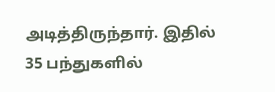அடித்திருந்தார். இதில் 35 பந்துகளில்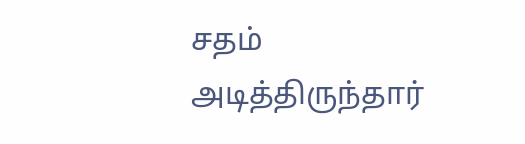சதம் அடித்திருந்தார்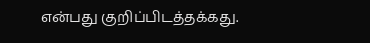என்பது குறிப்பிடத்தக்கது.